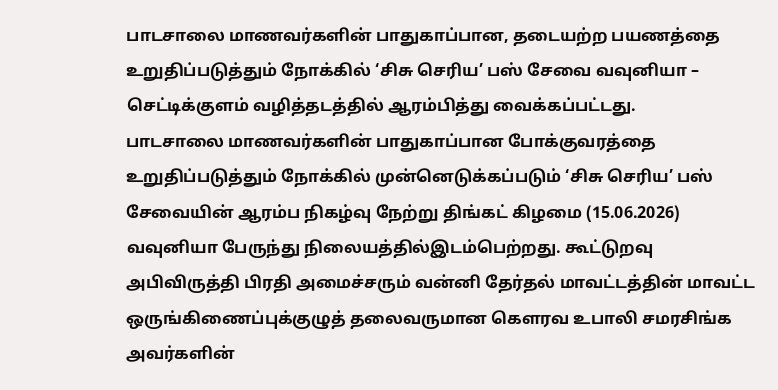பாடசாலை மாணவர்களின் பாதுகாப்பான, தடையற்ற பயணத்தை உறுதிப்படுத்தும் நோக்கில் ‘சிசு செரிய’ பஸ் சேவை வவுனியா – செட்டிக்குளம் வழித்தடத்தில் ஆரம்பித்து வைக்கப்பட்டது.
பாடசாலை மாணவர்களின் பாதுகாப்பான போக்குவரத்தை உறுதிப்படுத்தும் நோக்கில் முன்னெடுக்கப்படும் ‘சிசு செரிய’ பஸ் சேவையின் ஆரம்ப நிகழ்வு நேற்று திங்கட் கிழமை (15.06.2026) வவுனியா பேருந்து நிலையத்தில்இடம்பெற்றது. கூட்டுறவு அபிவிருத்தி பிரதி அமைச்சரும் வன்னி தேர்தல் மாவட்டத்தின் மாவட்ட ஒருங்கிணைப்புக்குழுத் தலைவருமான கௌரவ உபாலி சமரசிங்க அவர்களின்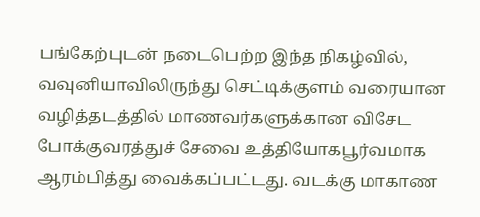பங்கேற்புடன் நடைபெற்ற இந்த நிகழ்வில், வவுனியாவிலிருந்து செட்டிக்குளம் வரையான வழித்தடத்தில் மாணவர்களுக்கான விசேட போக்குவரத்துச் சேவை உத்தியோகபூர்வமாக ஆரம்பித்து வைக்கப்பட்டது. வடக்கு மாகாண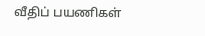வீதிப் பயணிகள்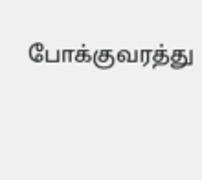போக்குவரத்து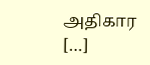அதிகார […]